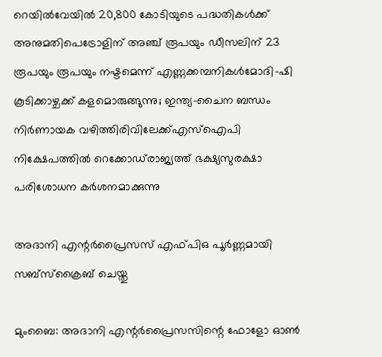റെയില്‍വേയില്‍ 20,800 കോടിയുടെ പദ്ധതികള്‍ക്ക് അനുമതിപെട്രോളിന് അഞ്ച് രൂപയും ഡീസലിന് 23 രൂപയും രൂപയും നഷ്ടമെന്ന് എണ്ണക്കമ്പനികൾമോദി-ഷി കൂടിക്കാഴ്ചക്ക് കളമൊരുങ്ങുന്നു; ഇന്ത്യ-ചൈന ബന്ധം നിര്‍ണായക വഴിത്തിരിവിലേക്ക്എസ്‌ഐപി നിക്ഷേപത്തില്‍ റെക്കോഡ്‌രാജ്യത്ത് ഭക്ഷ്യസുരക്ഷാ പരിശോധന കർശനമാക്കുന്നു

അദാനി എന്റര്‍പ്രൈസസ് എഫ്പിഒ പൂര്‍ണ്ണമായി സബ്‌സ്‌ക്രൈബ് ചെയ്തു

മുംബൈ: അദാനി എന്റര്‍പ്രൈസസിന്റെ ഫോളോ ഓണ്‍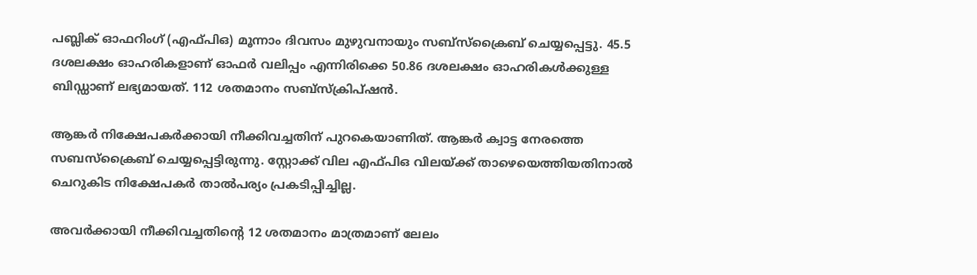പബ്ലിക് ഓഫറിംഗ് (എഫ്പിഒ) മൂന്നാം ദിവസം മുഴുവനായും സബ്‌സ്‌ക്രൈബ് ചെയ്യപ്പെട്ടു. 45.5 ദശലക്ഷം ഓഹരികളാണ് ഓഫര്‍ വലിപ്പം എന്നിരിക്കെ 50.86 ദശലക്ഷം ഓഹരികള്‍ക്കുള്ള ബിഡ്ഡാണ് ലഭ്യമായത്. 112 ശതമാനം സബ്‌സ്‌ക്രിപ്ഷന്‍.

ആങ്കര്‍ നിക്ഷേപകര്‍ക്കായി നീക്കിവച്ചതിന് പുറകെയാണിത്. ആങ്കര്‍ ക്വാട്ട നേരത്തെ സബസ്‌ക്രൈബ് ചെയ്യപ്പെട്ടിരുന്നു. സ്റ്റോക്ക് വില എഫ്പിഒ വിലയ്ക്ക് താഴെയെത്തിയതിനാല്‍ ചെറുകിട നിക്ഷേപകര്‍ താല്‍പര്യം പ്രകടിപ്പിച്ചില്ല.

അവര്‍ക്കായി നീക്കിവച്ചതിന്റെ 12 ശതമാനം മാത്രമാണ് ലേലം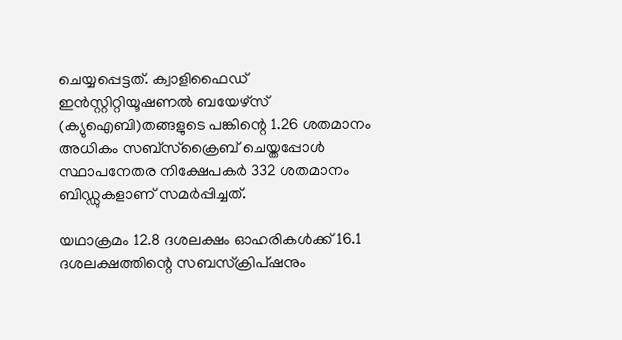ചെയ്യപ്പെട്ടത്. ക്വാളിഫൈഡ് ഇന്‍സ്റ്റിറ്റിയൂഷണല്‍ ബയേഴ്സ് (ക്യുഐബി)തങ്ങളുടെ പങ്കിന്റെ 1.26 ശതമാനം അധികം സബ്‌സ്‌ക്രൈബ് ചെയ്തപ്പോള്‍ സ്ഥാപനേതര നിക്ഷേപകര്‍ 332 ശതമാനം ബിഡ്ഡുകളാണ് സമര്‍പ്പിച്ചത്.

യഥാക്രമം 12.8 ദശലക്ഷം ഓഹരികള്‍ക്ക് 16.1 ദശലക്ഷത്തിന്റെ സബസ്‌ക്രിപ്ഷനും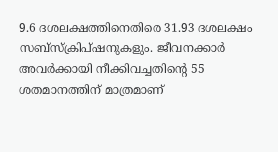9.6 ദശലക്ഷത്തിനെതിരെ 31.93 ദശലക്ഷം സബ്‌സ്‌ക്രിപ്ഷനുകളും. ജീവനക്കാര്‍ അവര്‍ക്കായി നീക്കിവച്ചതിന്റെ 55 ശതമാനത്തിന് മാത്രമാണ്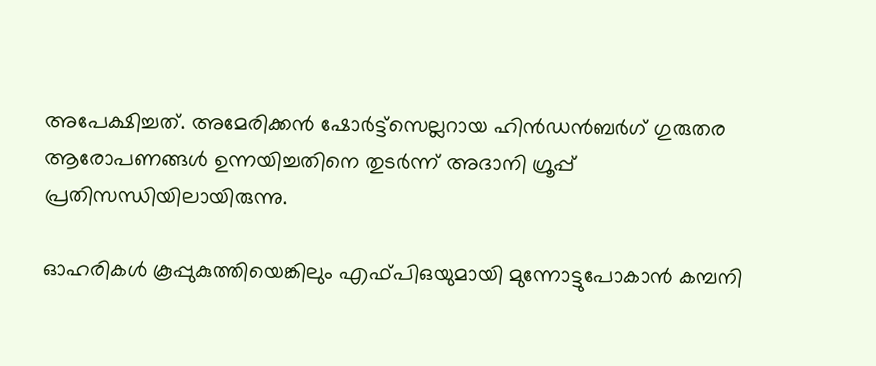അപേക്ഷിച്ചത്. അമേരിക്കന്‍ ഷോര്‍ട്ട്‌സെല്ലറായ ഹിന്‍ഡന്‍ബര്‍ഗ് ഗുരുതര ആരോപണങ്ങള്‍ ഉന്നയിച്ചതിനെ തുടര്‍ന്ന് അദാനി ഗ്രൂപ്പ് പ്രതിസന്ധിയിലായിരുന്നു.

ഓഹരികള്‍ കൂപ്പുകുത്തിയെങ്കിലും എഫ്പിഒയുമായി മുന്നോട്ടുപോകാന്‍ കമ്പനി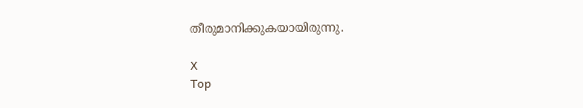തീരുമാനിക്കുകയായിരുന്നു.

X
Top